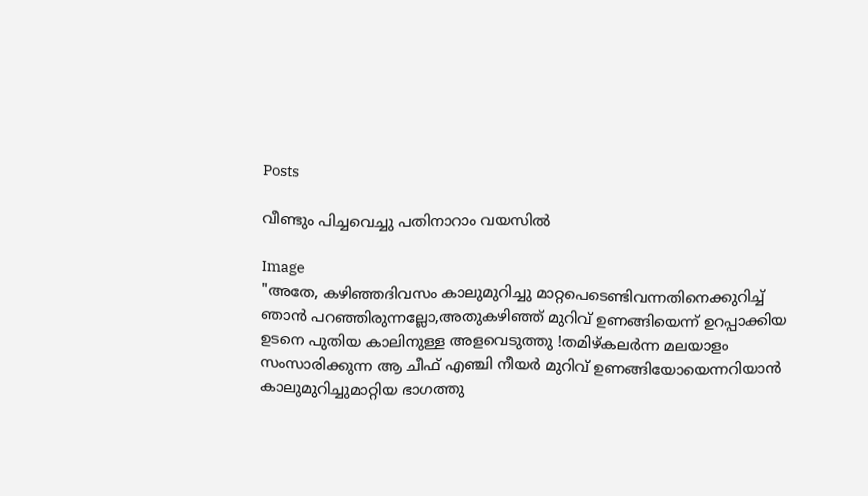Posts

വീണ്ടും പിച്ചവെച്ചു പതിനാറാം വയസിൽ

Image
"അതേ, കഴിഞ്ഞദിവസം കാലുമുറിച്ചു മാറ്റപെടെണ്ടിവന്നതിനെക്കുറിച്ച് ഞാൻ പറഞ്ഞിരുന്നല്ലോ,അതുകഴിഞ്ഞ് മുറിവ് ഉണങ്ങിയെന്ന് ഉറപ്പാക്കിയ ഉടനെ പുതിയ കാലിനുള്ള അളവെടുത്തു !തമിഴ്കലർന്ന മലയാളം സംസാരിക്കുന്ന ആ ചീഫ് എഞ്ചി നീയർ മുറിവ് ഉണങ്ങിയോയെന്നറിയാൻ കാലുമുറിച്ചുമാറ്റിയ ഭാഗത്തു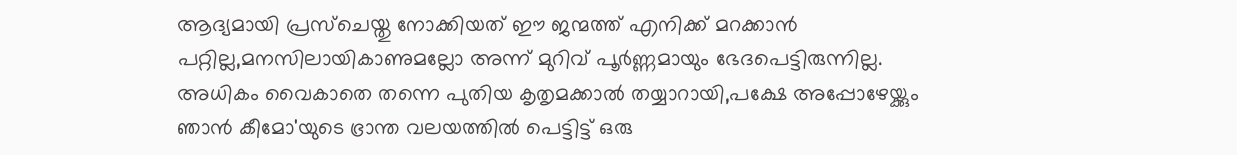ആദ്യമായി പ്രസ്‌ചെയ്തു നോക്കിയത് ഈ ജന്മത്ത് എനിക്ക് മറക്കാൻ പറ്റില്ല,മനസിലായികാണുമല്ലോ അന്ന് മുറിവ് പൂർണ്ണമായും ഭേദപെട്ടിരുന്നില്ല. അധികം വൈകാതെ തന്നെ പുതിയ കൃതൃമക്കാൽ തയ്യാറായി,പക്ഷേ അപ്പോഴേയ്ക്കും ഞാൻ കീമോ'യുടെ ഭ്രാന്ത വലയത്തിൽ പെട്ടിട്ട് ഒരു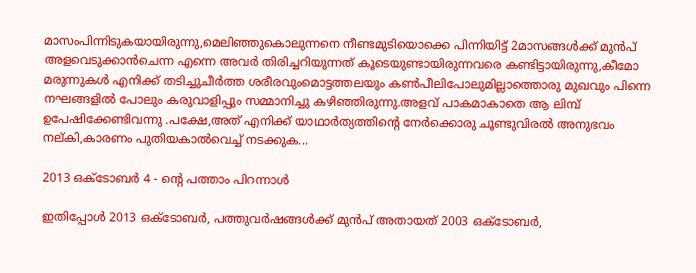മാസംപിന്നിടുകയായിരുന്നു,മെലിഞ്ഞുകൊലുന്നനെ നീണ്ടമുടിയൊക്കെ പിന്നിയിട്ട് 2മാസങ്ങൾക്ക് മുൻപ് അളവെടുക്കാൻചെന്ന എന്നെ അവർ തിരിച്ചറിയുന്നത്‌ കൂടെയുണ്ടായിരുന്നവരെ കണ്ടിട്ടായിരുന്നു,കീമോ മരുന്നുകൾ എനിക്ക് തടിച്ചുചീർത്ത ശരീരവുംമൊട്ടത്തലയും കണ്‍പീലിപോലുമില്ലാത്തൊരു മുഖവും പിന്നെ നഘങ്ങളിൽ പോലും കരുവാളിപ്പും സമ്മാനിച്ചു കഴിഞ്ഞിരുന്നു.അളവ് പാകമാകാതെ ആ ലിമ്പ് ഉപേഷിക്കേണ്ടിവന്നു .പക്ഷേ,അത് എനിക്ക് യാഥാർത്യത്തിന്റെ നേർക്കൊരു ചൂണ്ടുവിരൽ അനുഭവം നല്കി,കാരണം പുതിയകാൽവെച്ച് നടക്കുക...

2013 ഒക്ടോബർ 4 - ന്റെ പത്താം പിറന്നാൾ

ഇതിപ്പോൾ 2013 ഒക്ടോബർ, പത്തുവർഷങ്ങൾക്ക് മുൻപ് അതായത് 2003 ഒക്ടോബർ,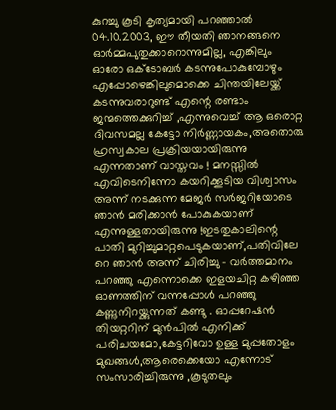കുറച്ചു കൂടി കൃത്യമായി പറഞ്ഞാൽ 04.10.2003, ഈ തീയതി ഞാനങ്ങനെ ഓർമ്മപുതുക്കാറൊന്നുമില്ല, എങ്കിലും ഓരോ ഒക്ടോബർ കടന്നുപോകുമ്പോഴും എപ്പോഴെങ്കിലുമൊക്കെ ചിന്തയിലേയ്ക്ക് കടന്നുവരാറുണ്ട് എന്റെ രണ്ടാം ജന്മത്തെക്കുറിച്ച് ,എന്നുവെച്ച് ആ ഒരൊറ്റ ദിവസമല്ല കേട്ടോ നിർണ്ണായകം,അതൊരു ഹ്രസ്വകാല പ്രക്രിയയായിരുന്നു എന്നതാണ് വാസ്തവം ! മനസ്സിൽ എവിടെനിന്നോ കയറിക്കൂടിയ വിശ്വാസം അന്ന് നടക്കുന്ന മേജർ സർജറിയോടെ ഞാൻ മരിക്കാൻ പോകുകയാണ് എന്നുള്ളതായിരുന്നു !ഇടതുകാലിന്റെ പാതി മുറിച്ചുമാറ്റപെടുകയാണ്,പതിവിലേ റെ ഞാൻ അന്ന് ചിരിച്ചു - വർത്തമാനം പറഞ്ഞു എന്നൊക്കെ ഇളയചിറ്റ കഴിഞ്ഞ ഓണത്തിന് വന്നപ്പോൾ പറഞ്ഞു കണ്ണുനിറയ്ക്കുന്നത് കണ്ടു . ഓപ്പറേഷൻ തിയറ്ററിന് മുൻപിൽ എനിക്ക് പരിചയമോ,കേട്ടറിവോ ഉള്ള മുപ്പതോളം മുഖങ്ങൾ,ആരെക്കെയോ എന്നോട് സംസാരിച്ചിരുന്നു ,കൂടുതലും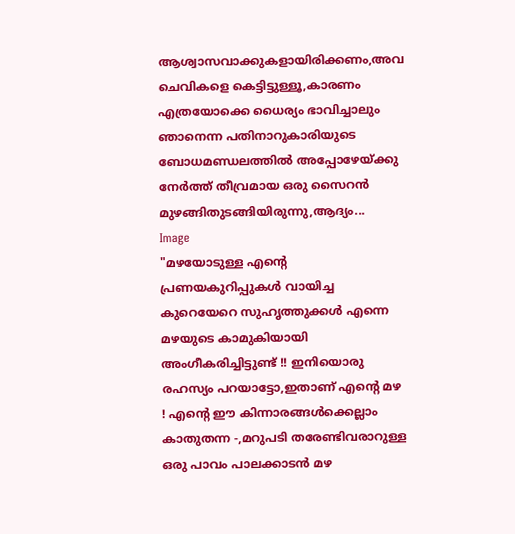ആശ്വാസവാക്കുകളായിരിക്കണം,അവ ചെവികളെ കെട്ടിട്ടുള്ളൂ,കാരണം എത്രയോക്കെ ധൈര്യം ഭാവിച്ചാലും ഞാനെന്ന പതിനാറുകാരിയുടെ ബോധമണ്ഡലത്തിൽ അപ്പോഴേയ്ക്കു നേർത്ത് തീവ്രമായ ഒരു സൈറൻ മുഴങ്ങിതുടങ്ങിയിരുന്നു,ആദ്യം...
Image
"മഴയോടുള്ള എന്റെ പ്രണയകുറിപ്പുകൾ വായിച്ച കുറെയേറെ സുഹൃത്തുക്കൾ എന്നെ മഴയുടെ കാമുകിയായി അംഗീകരിച്ചിട്ടുണ്ട് !! ഇനിയൊരു രഹസ്യം പറയാട്ടോ,ഇതാണ് എന്റെ മഴ ! എന്റെ ഈ കിന്നാരങ്ങൾക്കെല്ലാം കാതുതന്ന -,മറുപടി തരേണ്ടിവരാറുള്ള ഒരു പാവം പാലക്കാടൻ മഴ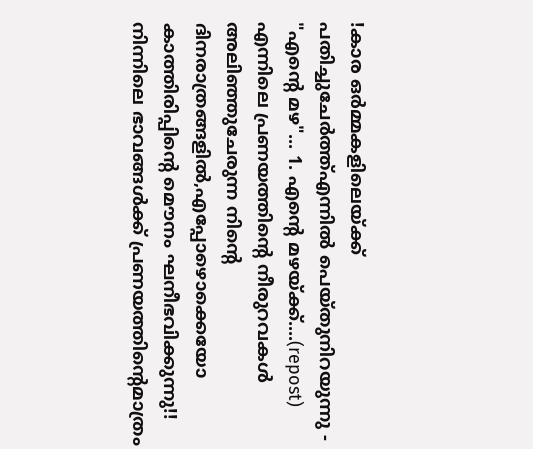!കാര ഒര്‍മ്മകളിലെയ്ക്ക് പതിച്ചുചേര്‍ത്ത്എന്നില്‍ പെയ്തുനിറയുന്നു - "എന്‍റെ മഴ"... 1. എന്‍റെ മഴയ്ക്ക്‌....(repost) എന്നിലെ പ്രണയത്തിന്റെ നീരുറവകള്‍ അലിഞ്ഞുചേരുന്ന നിന്‍റെ ദിനരാത്രങ്ങളില്‍,എപ്പോഴൊക്കെയോ കാത്തിരിപ്പിന്റെ മൌനം ഘനീഭവിക്കുന്നു!! നിന്നിലെ ഭാവങ്ങള്‍ക്ക് പ്രണയത്തിന്‍റെമാത്രം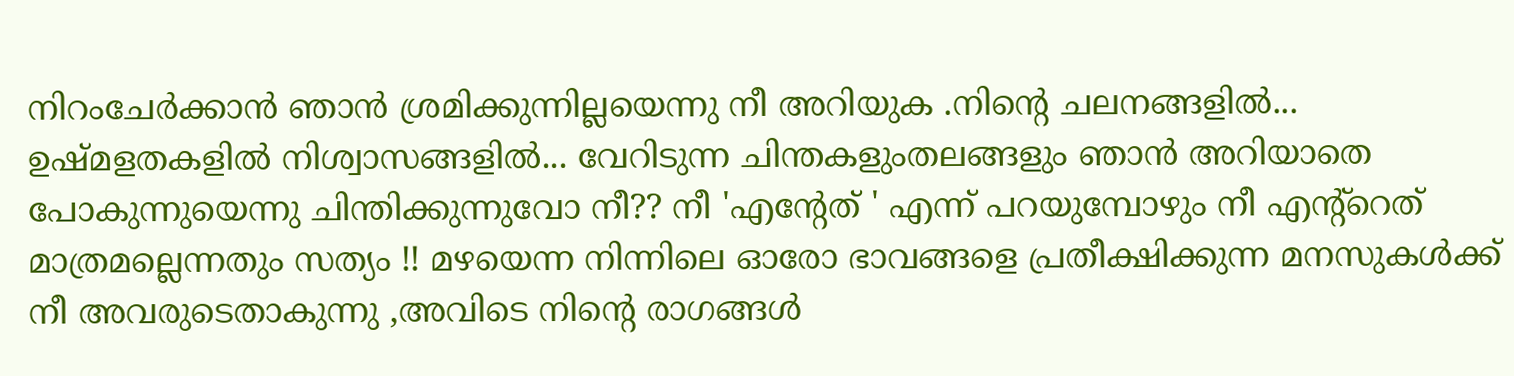നിറംചേര്‍ക്കാന്‍ ഞാന്‍ ശ്രമിക്കുന്നില്ലയെന്നു നീ അറിയുക .നിന്‍റെ ചലനങ്ങളില്‍... ഉഷ്മളതകളില്‍ നിശ്വാസങ്ങളില്‍... വേറിടുന്ന ചിന്തകളുംതലങ്ങളും ഞാന്‍ അറിയാതെ പോകുന്നുയെന്നു ചിന്തിക്കുന്നുവോ നീ?? നീ 'എന്റേത് ' എന്ന് പറയുമ്പോഴും നീ എന്റ്റെത് മാത്രമല്ലെന്നതും സത്യം !! മഴയെന്ന നിന്നിലെ ഓരോ ഭാവങ്ങളെ പ്രതീക്ഷിക്കുന്ന മനസുകള്‍ക്ക് നീ അവരുടെതാകുന്നു ,അവിടെ നിന്‍റെ രാഗങ്ങള്‍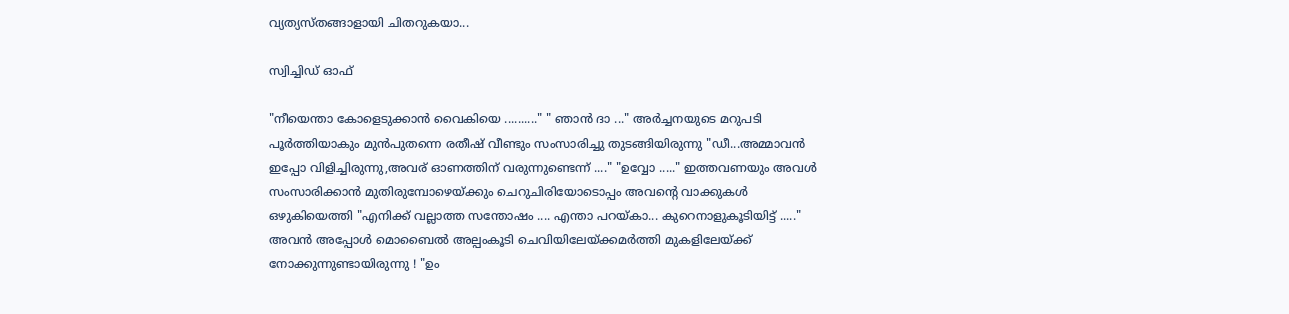വ്യത്യസ്തങ്ങാളായി ചിതറുകയാ...

സ്വിച്ചിഡ് ഓഫ്

"നീയെന്താ കോളെടുക്കാൻ വൈകിയെ .........." " ഞാൻ ദാ ..." അർച്ചനയുടെ മറുപടി പൂർത്തിയാകും മുൻപുതന്നെ രതീഷ്‌ വീണ്ടും സംസാരിച്ചു തുടങ്ങിയിരുന്നു "ഡീ...അമ്മാവൻ ഇപ്പോ വിളിച്ചിരുന്നു,അവര് ഓണത്തിന് വരുന്നുണ്ടെന്ന് ...." "ഉവ്വോ ....." ഇത്തവണയും അവൾ സംസാരിക്കാൻ മുതിരുമ്പോഴെയ്ക്കും ചെറുചിരിയോടൊപ്പം അവന്റെ വാക്കുകൾ ഒഴുകിയെത്തി "എനിക്ക് വല്ലാത്ത സന്തോഷം .... എന്താ പറയ്കാ... കുറെനാളുകൂടിയിട്ട് ....." അവൻ അപ്പോൾ മൊബൈൽ അല്പംകൂടി ചെവിയിലേയ്ക്കമർത്തി മുകളിലേയ്ക്ക് നോക്കുന്നുണ്ടായിരുന്നു ! "ഉം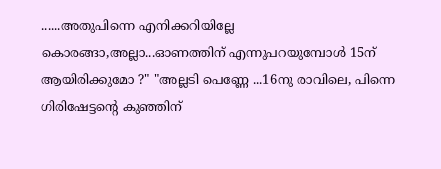......അതുപിന്നെ എനിക്കറിയില്ലേ കൊരങ്ങാ,അല്ലാ...ഓണത്തിന് എന്നുപറയുമ്പോൾ 15ന് ആയിരിക്കുമോ ?" "അല്ലടി പെണ്ണേ ...16നു രാവിലെ, പിന്നെ ഗിരിഷേട്ടന്റെ കുഞ്ഞിന്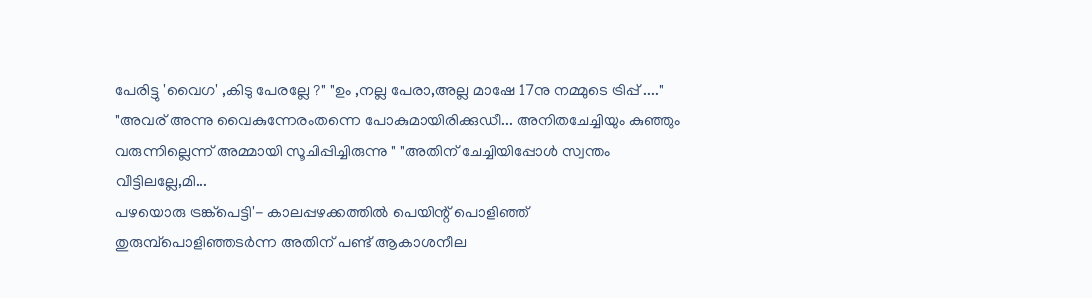പേരിട്ടു 'വൈഗ' ,കിടു പേരല്ലേ ?" "ഉം ,നല്ല പേരാ,അല്ല മാഷേ 17നു നമ്മുടെ ട്രിപ്പ്‌ ...." "അവര് അന്നു വൈകുന്നേരംതന്നെ പോകുമായിരിക്കുഡീ... അനിതചേച്ചിയും കുഞ്ഞും വരുന്നില്ലെന്ന് അമ്മായി സൂചിപ്പിച്ചിരുന്നു " "അതിന് ചേച്ചിയിപ്പോൾ സ്വന്തം വീട്ടിലല്ലേ,മി...
പഴയൊരു ട്രങ്ക്പെട്ടി'- കാലപ്പഴക്കത്തിൽ പെയിന്റ് പൊളിഞ്ഞ് തുരുമ്പ്പൊളിഞ്ഞടർന്ന അതിന് പണ്ട് ആകാശനീല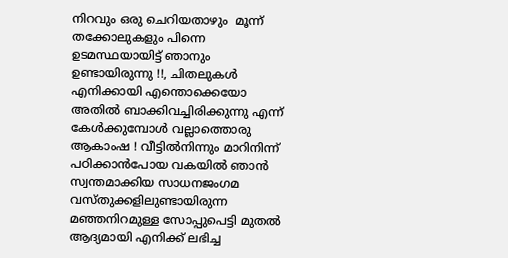നിറവും ഒരു ചെറിയതാഴും  മൂന്ന് തക്കോലുകളും പിന്നെ ഉടമസ്ഥയായിട്ട് ഞാനും ഉണ്ടായിരുന്നു !!, ചിതലുകൾ എനിക്കായി എന്തൊക്കെയോ അതിൽ ബാക്കിവച്ചിരിക്കുന്നു എന്ന് കേൾക്കുമ്പോൾ വല്ലാത്തൊരു ആകാംഷ ! വീട്ടിൽനിന്നും മാറിനിന്ന് പഠിക്കാൻപോയ വകയിൽ ഞാൻ സ്വന്തമാക്കിയ സാധനജംഗമ വസ്തുക്കളിലുണ്ടായിരുന്ന മഞ്ഞനിറമുള്ള സോപ്പുപെട്ടി മുതൽ ആദ്യമായി എനിക്ക് ലഭിച്ച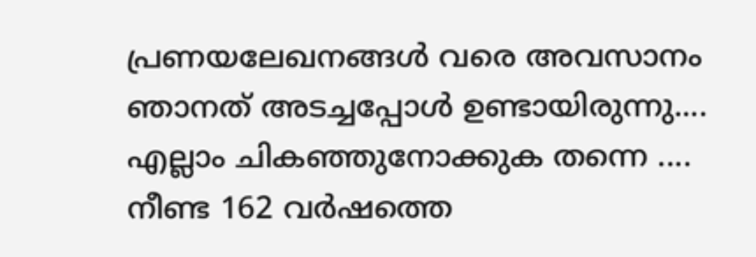പ്രണയലേഖനങ്ങൾ വരെ അവസാനം ഞാനത് അടച്ചപ്പോൾ ഉണ്ടായിരുന്നു.... എല്ലാം ചികഞ്ഞുനോക്കുക തന്നെ ....
നീണ്ട 162 വർഷത്തെ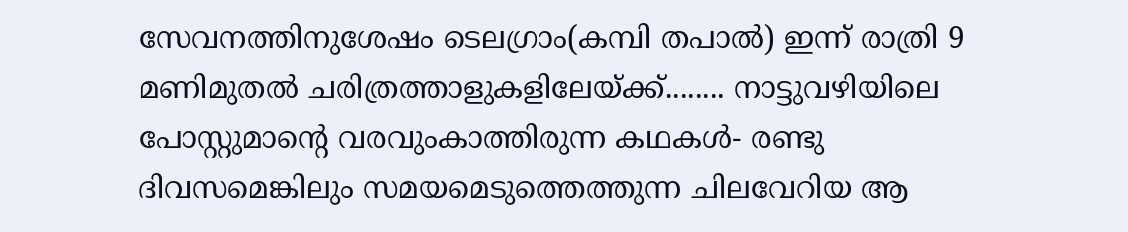സേവനത്തിനുശേഷം ടെലഗ്രാം(കമ്പി തപാൽ) ഇന്ന് രാത്രി 9 മണിമുതൽ ചരിത്രത്താളുകളിലേയ്ക്ക്........ നാട്ടുവഴിയിലെ പോസ്റ്റുമാന്റെ വരവുംകാത്തിരുന്ന കഥകൾ- രണ്ടു ദിവസമെങ്കിലും സമയമെടുത്തെത്തുന്ന ചിലവേറിയ ആ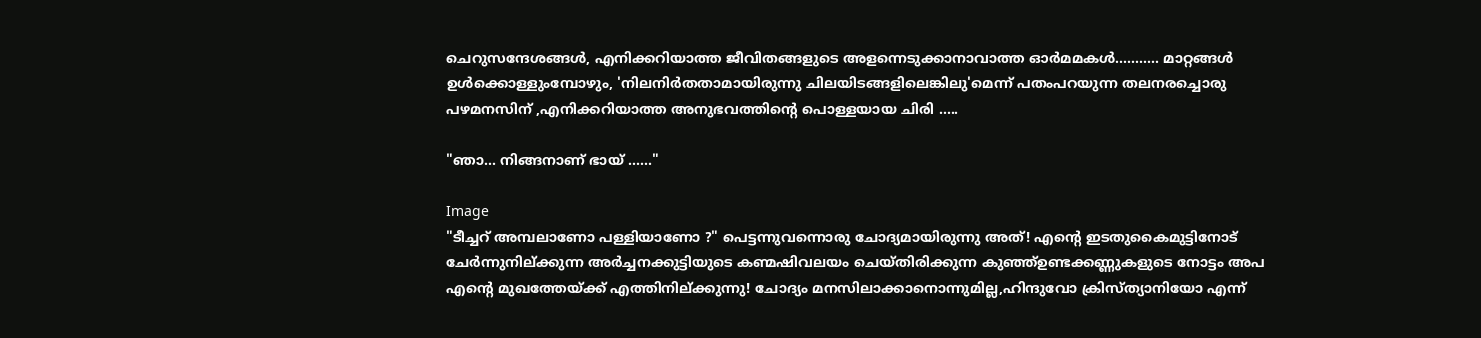ചെറുസന്ദേശങ്ങൾ, എനിക്കറിയാത്ത ജീവിതങ്ങളുടെ അളന്നെടുക്കാനാവാത്ത ഓർമമകൾ........... മാറ്റങ്ങൾ ഉൾക്കൊള്ളുംമ്പോഴും, 'നിലനിർതതാമായിരുന്നു ചിലയിടങ്ങളിലെങ്കിലു'മെന്ന് പതംപറയുന്ന തലനരച്ചൊരു പഴമനസിന് ,എനിക്കറിയാത്ത അനുഭവത്തിന്റെ പൊള്ളയായ ചിരി .....

"ഞാ... നിങ്ങനാണ് ഭായ് ......"

Image
"ടീച്ചറ് അമ്പലാണോ പള്ളിയാണോ ?" പെട്ടന്നുവന്നൊരു ചോദ്യമായിരുന്നു അത്! എന്റെ ഇടതുകൈമുട്ടിനോട് ചേർന്നുനില്ക്കുന്ന അർച്ചനക്കുട്ടിയുടെ കണ്മഷിവലയം ചെയ്തിരിക്കുന്ന കുഞ്ഞ്ഉണ്ടക്കണ്ണുകളുടെ നോട്ടം അപ എന്റെ മുഖത്തേയ്ക്ക് എത്തിനില്ക്കുന്നു! ചോദ്യം മനസിലാക്കാനൊന്നുമില്ല,ഹിന്ദുവോ ക്രിസ്ത്യാനിയോ എന്ന്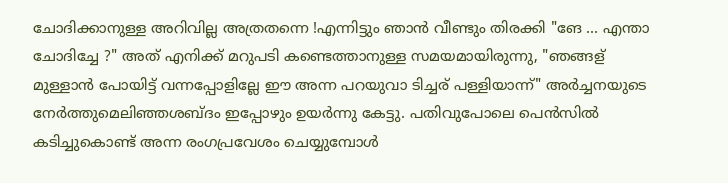ചോദിക്കാനുള്ള അറിവില്ല അത്രതന്നെ !എന്നിട്ടും ഞാൻ വീണ്ടും തിരക്കി "ങേ ... എന്താ ചോദിച്ചേ ?" അത് എനിക്ക് മറുപടി കണ്ടെത്താനുള്ള സമയമായിരുന്നു, "ഞങ്ങള് മുള്ളാൻ പോയിട്ട് വന്നപ്പോളില്ലേ ഈ അന്ന പറയുവാ ടിച്ചര് പള്ളിയാന്ന്" അർച്ചനയുടെ നേർത്തുമെലിഞ്ഞശബ്ദം ഇപ്പോഴും ഉയർന്നു കേട്ടു. പതിവുപോലെ പെൻസിൽ കടിച്ചുകൊണ്ട് അന്ന രംഗപ്രവേശം ചെയ്യുമ്പോൾ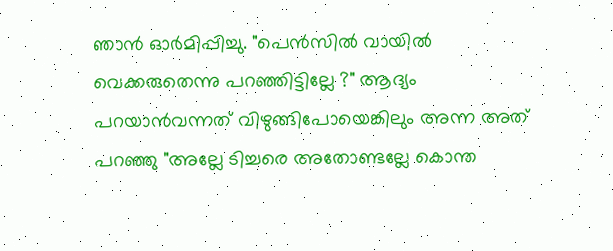ഞാൻ ഓർമിപ്പിച്ചു. "പെൻസിൽ വായിൽ വെക്കരുതെന്നു പറഞ്ഞിട്ടില്ലേ ?" ആദ്യം പറയാൻവന്നത് വിഴുങ്ങിപോയെങ്കിലും അന്ന അത് പറഞ്ഞു "അല്ലേ ടിച്ചരെ അതോണ്ടല്ലേ കൊന്ത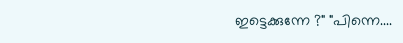ഇട്ടെക്കുന്നേ ?" "പിന്നെ....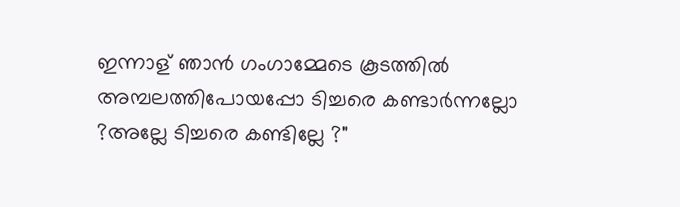ഇന്നാള് ഞാൻ ഗംഗാമ്മേടെ കൂടത്തിൽ അമ്പലത്തിപോയപ്പോ ടിച്ചരെ കണ്ടാർന്നല്ലോ ?അല്ലേ ടിച്ചരെ കണ്ടില്ലേ ?"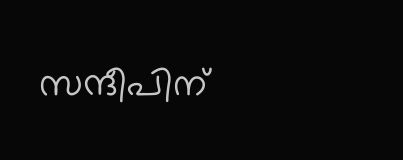സന്ദീപിന്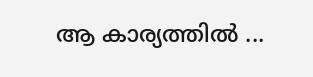ആ കാര്യത്തിൽ ...